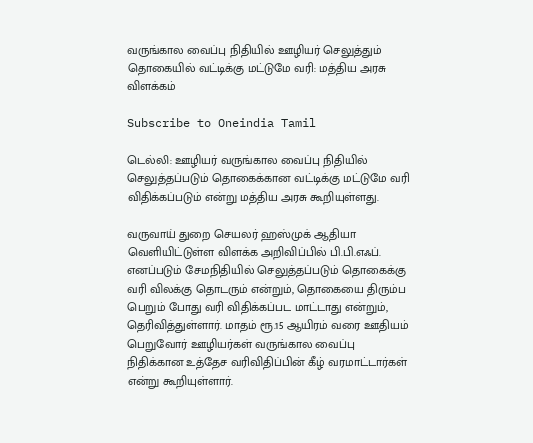வருங்கால வைப்பு நிதியில் ஊழியர் செலுத்தும் தொகையில் வட்டிக்கு மட்டுமே வரி: மத்திய அரசு விளக்கம்

Subscribe to Oneindia Tamil

டெல்லி: ஊழியர் வருங்கால வைப்பு நிதியில் செலுத்தப்படும் தொகைக்கான வட்டிக்கு மட்டுமே வரி விதிக்கப்படும் என்று மத்திய அரசு கூறியுள்ளது.

வருவாய் துறை செயலர் ஹஸ்முக் ஆதியா வெளியிட்டுள்ள விளக்க அறிவிப்பில் பி.பி.எஃப். எனப்படும் சேமநிதியில் செலுத்தப்படும் தொகைக்கு வரி விலக்கு தொடரும் என்றும், தொகையை திரும்ப பெறும் போது வரி விதிக்கப்பட மாட்டாது என்றும், தெரிவித்துள்ளார். மாதம் ரூ.15 ஆயிரம் வரை ஊதியம் பெறுவோர் ஊழியர்கள் வருங்கால வைப்பு நிதிக்கான உத்தேச வரிவிதிப்பின் கீழ் வரமாட்டார்கள் என்று கூறியுள்ளார்.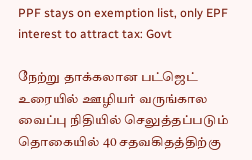PPF stays on exemption list, only EPF interest to attract tax: Govt

நேற்று தாக்கலான பட்ஜெட் உரையில் ஊழியர் வருங்கால வைப்பு நிதியில் செலுத்தப்படும் தொகையில் 40 சதவகிதத்திற்கு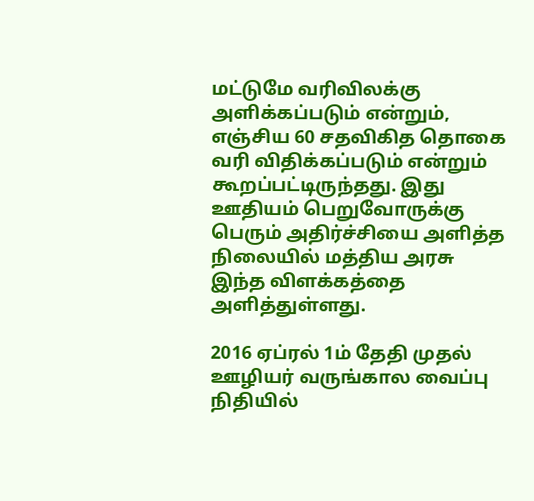மட்டுமே வரிவிலக்கு அளிக்கப்படும் என்றும், எஞ்சிய 60 சதவிகித தொகை வரி விதிக்கப்படும் என்றும் கூறப்பட்டிருந்தது. இது ஊதியம் பெறுவோருக்கு பெரும் அதிர்ச்சியை அளித்த நிலையில் மத்திய அரசு இந்த விளக்கத்தை அளித்துள்ளது.

2016 ஏப்ரல் 1ம் தேதி முதல் ஊழியர் வருங்கால வைப்பு நிதியில்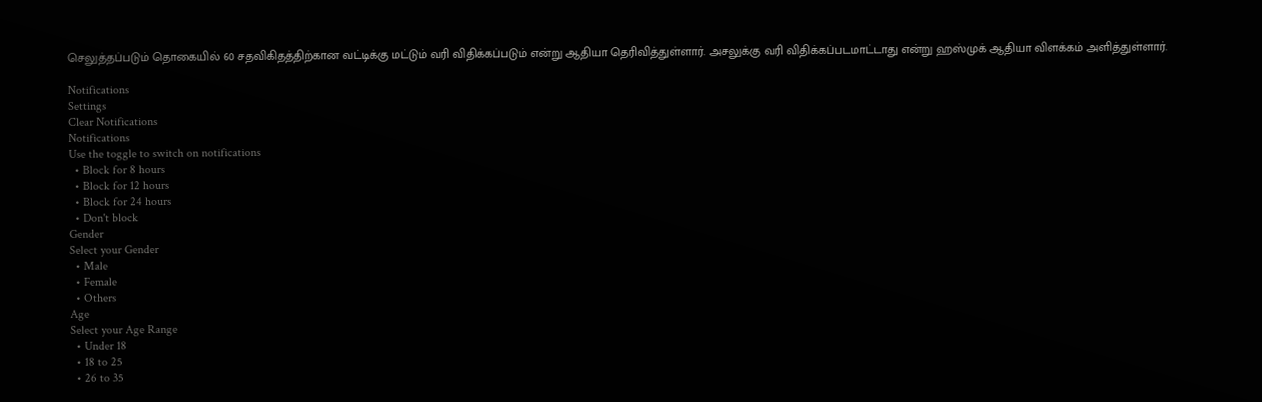செலுத்தப்படும் தொகையில் 60 சதவிகிதத்திற்கான வட்டிக்கு மட்டும் வரி விதிக்கப்படும் என்று ஆதியா தெரிவித்துள்ளார். அசலுக்கு வரி விதிக்கப்படமாட்டாது என்று ஹஸ்முக் ஆதியா விளக்கம் அளித்துள்ளார்.

Notifications
Settings
Clear Notifications
Notifications
Use the toggle to switch on notifications
  • Block for 8 hours
  • Block for 12 hours
  • Block for 24 hours
  • Don't block
Gender
Select your Gender
  • Male
  • Female
  • Others
Age
Select your Age Range
  • Under 18
  • 18 to 25
  • 26 to 35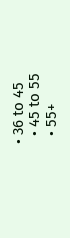• 36 to 45
  • 45 to 55
  • 55+